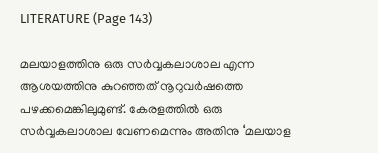LITERATURE (Page 143)

മലയാളത്തിനു ഒരു സർവ്വകലാശാല എന്ന ആശയത്തിനു കുറഞ്ഞത് നൂറുവർഷത്തെ പഴക്കമെങ്കിലുമുണ്ട്. കേരളത്തിൽ ഒരു സർവ്വകലാശാല വേണമെന്നും അതിനു ‘മലയാള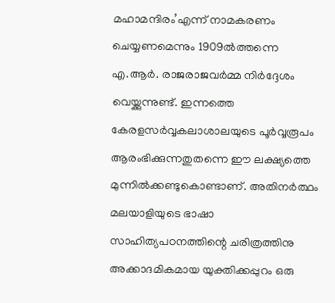മഹാമന്ദിരം’എന്ന് നാമകരണം ചെയ്യണമെന്നും 1909ൽത്തന്നെ എ.ആർ. രാജരാജവർമ്മ നിർദ്ദേശം വെയ്ക്കുന്നുണ്ട്. ഇന്നത്തെ കേരളസർവ്വകലാശാലയുടെ പൂർവ്വരൂപം ആരംഭിക്കുന്നതുതന്നെ ഈ ലക്ഷ്യത്തെ മുന്നിൽക്കണ്ടുകൊണ്ടാണ്. അതിനർത്ഥം മലയാളിയുടെ ഭാഷാ സാഹിത്യപഠനത്തിന്റെ ചരിത്രത്തിനു അക്കാദമികമായ യുക്തിക്കപ്പുറം ഒരു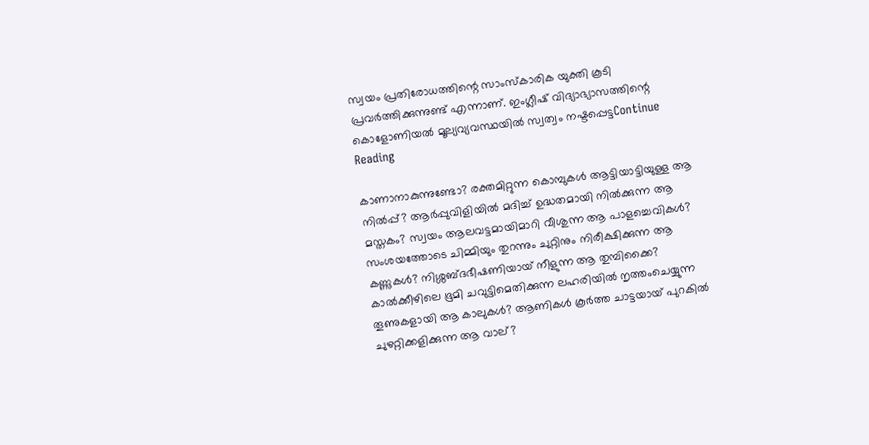സ്വയം പ്രതിരോധത്തിന്റെ സാംസ്കാരിക യുക്തി കൂടി പ്രവർത്തിക്കുന്നുണ്ട് എന്നാണ്. ഇംഗ്ലീഷ് വിദ്യാഭ്യാസത്തിന്റെ കൊളോണിയൽ മൂല്യവ്യവസ്ഥയിൽ സ്വത്വം നഷ്ടപ്പെട്ടContinue Reading

കാണാനാകുന്നുണ്ടോ? രക്തമിറ്റുന്ന കൊമ്പുകൾ ആട്ടിയാട്ടിയുള്ള ആ നിൽപ്പ്? ആർപ്പുവിളിയിൽ മദിച്ച് ഉദ്ധതമായി നിൽക്കുന്ന ആ മസ്തകം? സ്വയം ആലവട്ടമായിമാറി വീശുന്ന ആ പാളച്ചെവികൾ? സംശയത്തോടെ ചിമ്മിയും തുറന്നും ചുറ്റിനും നിരീക്ഷിക്കുന്ന ആ കണ്ണുകൾ? നിശ്ശബ്ദഭീഷണിയായ് നീളുന്ന ആ തുമ്പിക്കൈ? കാൽക്കീഴിലെ ഭൂമി ചവുട്ടിമെതിക്കുന്ന ലഹരിയിൽ നൃത്തംചെയ്യുന്ന തൂണുകളായി ആ കാലുകൾ? ആണികൾ കൂർത്ത ചാട്ടയായ് പുറകിൽ ചുഴറ്റിക്കളിക്കുന്ന ആ വാല്?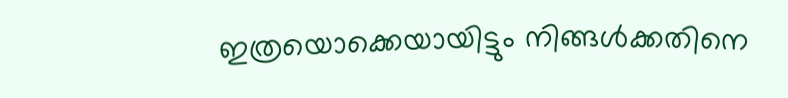ഇത്രയൊക്കെയായിട്ടും നിങ്ങൾക്കതിനെ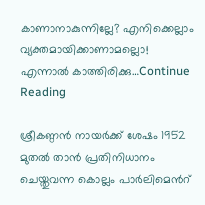കാണാനാകുന്നില്ലേ? എനിക്കെല്ലാം വ്യക്തമായിക്കാണാമല്ലൊ! എന്നാൽ കാത്തിരിക്കു…Continue Reading

ശ്രീകണ്ഠൻ നായർക്ക് ശേഷം 1952 മുതൽ താൻ പ്രതിനിധാനം ചെയ്തുവന്ന കൊല്ലം പാർലിമെൻറ്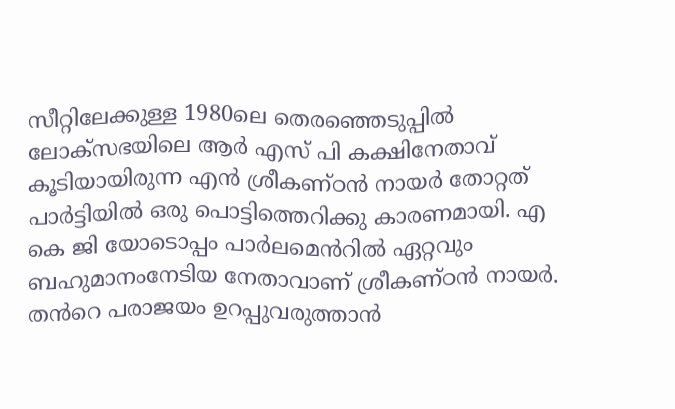സീറ്റിലേക്കുള്ള 1980ലെ തെരഞ്ഞെടുപ്പിൽ ലോക്സഭയിലെ ആർ എസ് പി കക്ഷിനേതാവ് കൂടിയായിരുന്ന എൻ ശ്രീകണ്ഠൻ നായർ തോറ്റത് പാർട്ടിയിൽ ഒരു പൊട്ടിത്തെറിക്കു കാരണമായി. എ കെ ജി യോടൊപ്പം പാർലമെൻറിൽ ഏറ്റവും ബഹുമാനംനേടിയ നേതാവാണ് ശ്രീകണ്ഠൻ നായർ. തൻറെ പരാജയം ഉറപ്പുവരുത്താൻ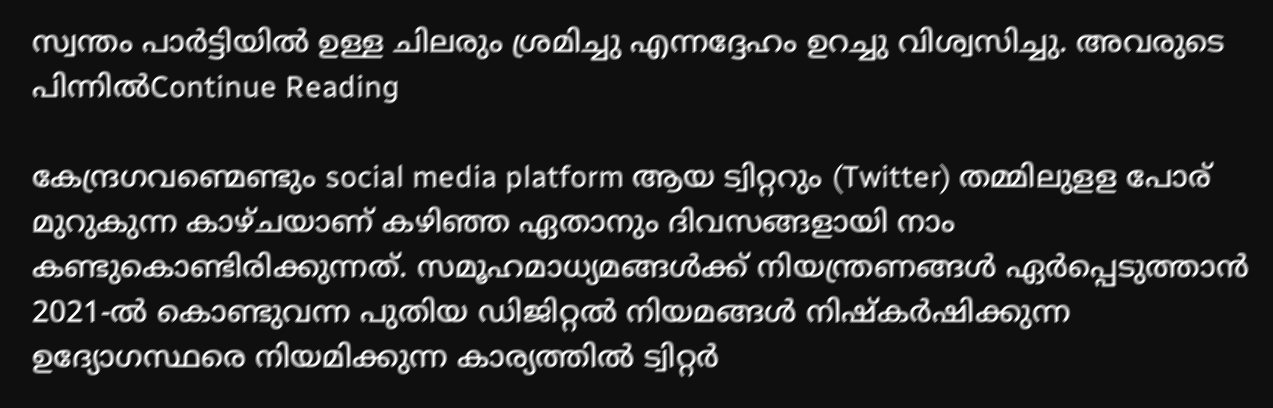സ്വന്തം പാർട്ടിയിൽ ഉള്ള ചിലരും ശ്രമിച്ചു എന്നദ്ദേഹം ഉറച്ചു വിശ്വസിച്ചു. അവരുടെ പിന്നിൽContinue Reading

കേന്ദ്രഗവണ്മെണ്ടും social media platform ആയ ട്വിറ്ററും (Twitter) തമ്മിലുളള പോര് മുറുകുന്ന കാഴ്ചയാണ് കഴിഞ്ഞ ഏതാനും ദിവസങ്ങളായി നാം കണ്ടുകൊണ്ടിരിക്കുന്നത്. സമൂഹമാധ്യമങ്ങള്‍ക്ക് നിയന്ത്രണങ്ങൾ ഏർപ്പെടുത്താൻ 2021-ൽ കൊണ്ടുവന്ന പുതിയ ഡിജിറ്റല്‍ നിയമങ്ങള്‍ നിഷ്കർഷിക്കുന്ന ഉദ്യോഗസ്ഥരെ നിയമിക്കുന്ന കാര്യത്തിൽ ട്വിറ്റർ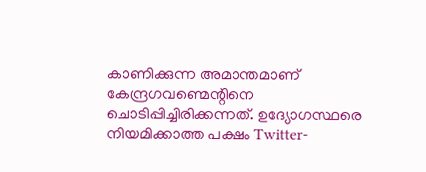കാണിക്കുന്ന അമാന്തമാണ് കേന്ദ്രഗവണ്മെന്റിനെ ചൊടിപ്പിച്ചിരിക്കന്നത്. ഉദ്യോഗസ്ഥരെ നിയമിക്കാത്ത പക്ഷം Twitter-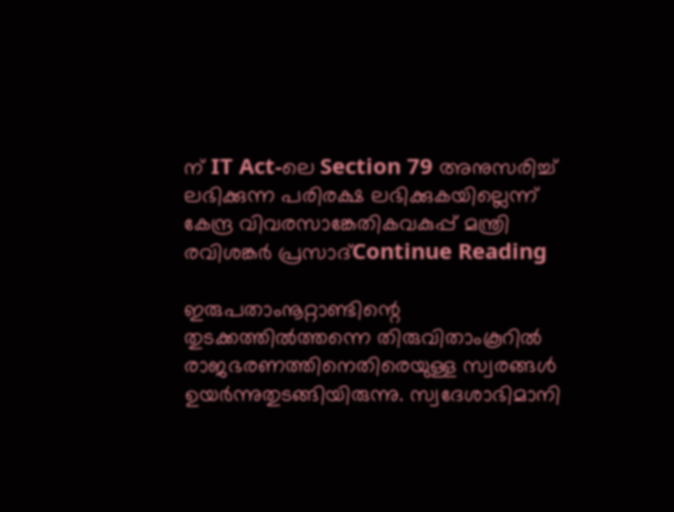ന് IT Act-ലെ Section 79 അനുസരിച്ച് ലഭിക്കുന്ന പരിരക്ഷ ലഭിക്കുകയില്ലെന്ന് കേന്ദ്ര വിവരസാങ്കേതികവകുപ്പ് മന്ത്രി രവിശങ്കർ പ്രസാദ്Continue Reading

ഇരുപതാംനൂറ്റാണ്ടിന്റെ തുടക്കത്തിൽത്തന്നെ തിരുവിതാംകൂറിൽ രാജഭരണത്തിനെതിരെയുള്ള സ്വരങ്ങൾ ഉയർന്നുതുടങ്ങിയിരുന്നു. സ്വദേശാഭിമാനി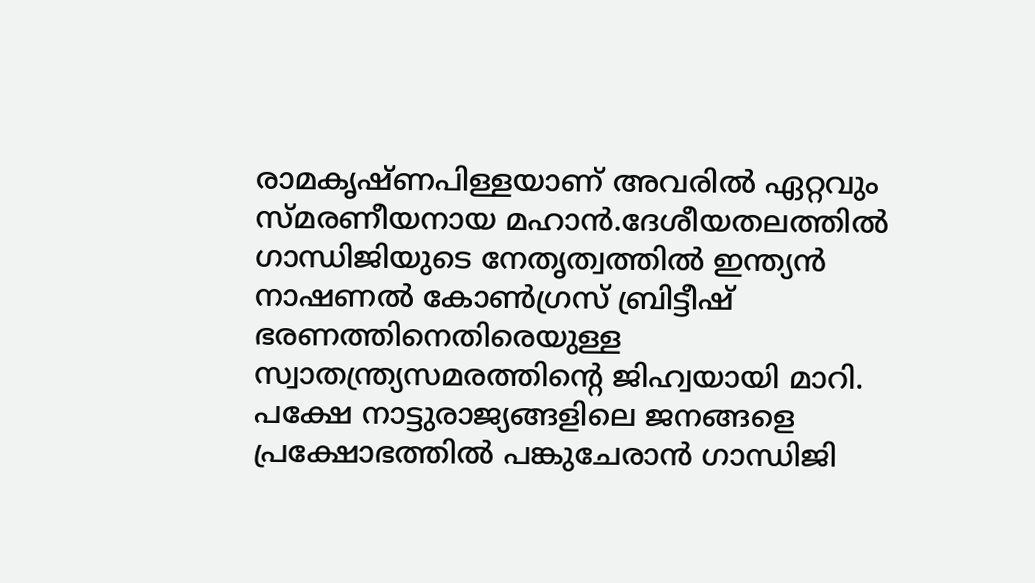രാമകൃഷ്ണപിള്ളയാണ് അവരിൽ ഏറ്റവും സ്മരണീയനായ മഹാൻ.ദേശീയതലത്തിൽ ഗാന്ധിജിയുടെ നേതൃത്വത്തിൽ ഇന്ത്യൻ നാഷണൽ കോൺഗ്രസ് ബ്രിട്ടീഷ്‌ ഭരണത്തിനെതിരെയുള്ള സ്വാതന്ത്ര്യസമരത്തിന്റെ ജിഹ്വയായി മാറി. പക്ഷേ നാട്ടുരാജ്യങ്ങളിലെ ജനങ്ങളെ പ്രക്ഷോഭത്തിൽ പങ്കുചേരാൻ ഗാന്ധിജി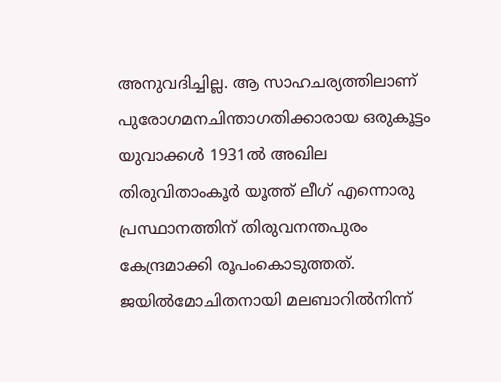അനുവദിച്ചില്ല. ആ സാഹചര്യത്തിലാണ് പുരോഗമനചിന്താഗതിക്കാരായ ഒരുകൂട്ടം യുവാക്കൾ 1931ൽ അഖില തിരുവിതാംകൂർ യൂത്ത് ലീഗ് എന്നൊരു പ്രസ്ഥാനത്തിന് തിരുവനന്തപുരം കേന്ദ്രമാക്കി രൂപംകൊടുത്തത്. ജയിൽമോചിതനായി മലബാറിൽനിന്ന്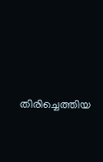തിരിച്ചെത്തിയ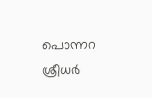പൊന്നറ ശ്രീധർ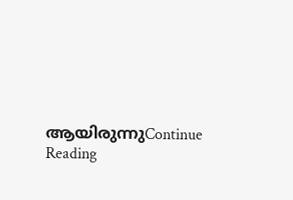ആയിരുന്നുContinue Reading